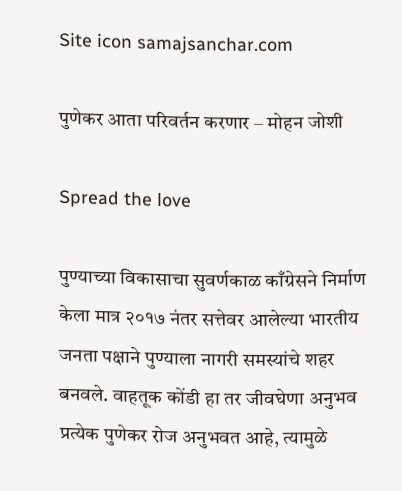Site icon samajsanchar.com

पुणेकर आता परिवर्तन करणार – मोहन जोशी

Spread the love

पुण्याच्या विकासाचा सुवर्णकाळ काँग्रेसने निर्माण केला मात्र २०१७ नंतर सत्तेवर आलेल्या भारतीय जनता पक्षाने पुण्याला नागरी समस्यांचे शहर बनवले. वाहतूक कोंडी हा तर जीवघेणा अनुभव प्रत्येक पुणेकर रोज अनुभवत आहे, त्यामुळे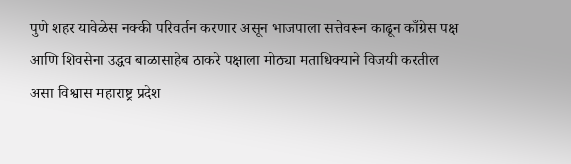पुणे शहर यावेळेस नक्की परिवर्तन करणार असून भाजपाला सत्तेवरून काढून काँग्रेस पक्ष आणि शिवसेना उद्धव बाळासाहेब ठाकरे पक्षाला मोठ्या मताधिक्याने विजयी करतील असा विश्वास महाराष्ट्र प्रदेश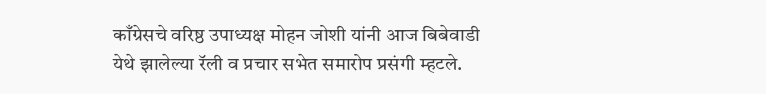काँग्रेसचे वरिष्ठ उपाध्यक्ष मोहन जोशी यांनी आज बिबेवाडी येथे झालेल्या रॅली व प्रचार सभेत समारोप प्रसंगी म्हटले.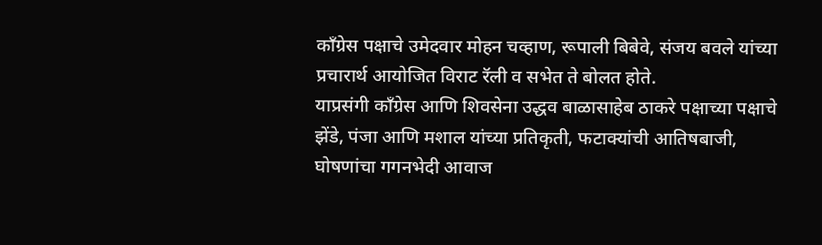काँग्रेस पक्षाचे उमेदवार मोहन चव्हाण, रूपाली बिबेवे, संजय बवले यांच्या प्रचारार्थ आयोजित विराट रॅली व सभेत ते बोलत होते.
याप्रसंगी काँग्रेस आणि शिवसेना उद्धव बाळासाहेब ठाकरे पक्षाच्या पक्षाचे झेंडे, पंजा आणि मशाल यांच्या प्रतिकृती, फटाक्यांची आतिषबाजी, घोषणांचा गगनभेदी आवाज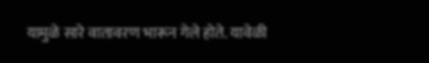यामुळे सारे वातावरण भारून गेले होते. यावेळी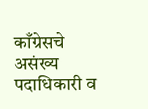काँग्रेसचे असंख्य पदाधिकारी व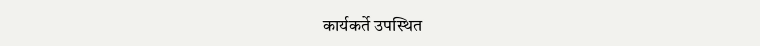कार्यकर्ते उपस्थित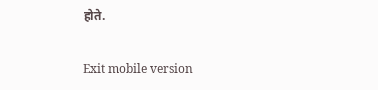होते.

Exit mobile version